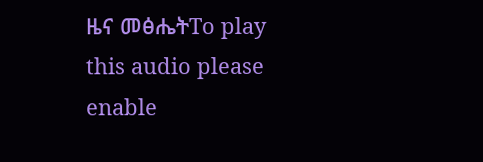ዜና መፅሔትTo play this audio please enable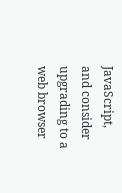JavaScript, and consider upgrading to a web browser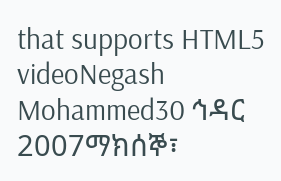that supports HTML5 videoNegash Mohammed30 ኅዳር 2007ማክሰኞ፣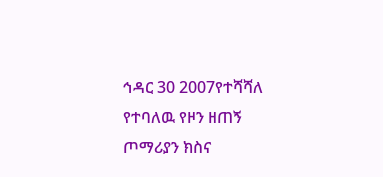ኅዳር 30 2007የተሻሻለ የተባለዉ የዞን ዘጠኝ ጦማሪያን ክስና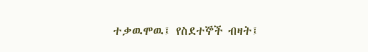ተቃዉሞዉ፤ የስደተኞች ብዛት፤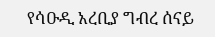የሳዑዲ አረቢያ ግብረ ሰናይ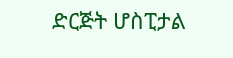ድርጅት ሆስፒታል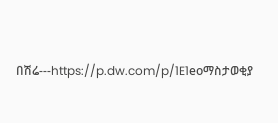በሽሬ---https://p.dw.com/p/1E1eoማስታወቂያ